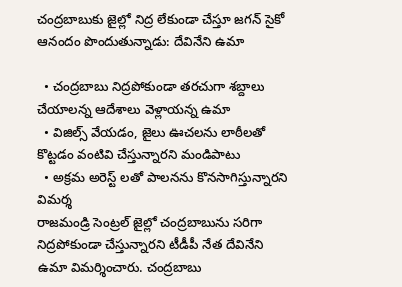చంద్రబాబుకు జైల్లో నిద్ర లేకుండా చేస్తూ జగన్ సైకో ఆనందం పొందుతున్నాడు: దేవినేని ఉమా

  • చంద్రబాబు నిద్రపోకుండా తరచుగా శబ్దాలు చేయాలన్న ఆదేశాలు వెళ్లాయన్న ఉమా
  • విజిల్స్ వేయడం, జైలు ఊచలను లాఠీలతో కొట్టడం వంటివి చేస్తున్నారని మండిపాటు
  • అక్రమ అరెస్ట్ లతో పాలనను కొనసాగిస్తున్నారని విమర్శ
రాజమండ్రి సెంట్రల్ జైల్లో చంద్రబాబును సరిగా నిద్రపోకుండా చేస్తున్నారని టీడీపీ నేత దేవినేని ఉమా విమర్శించారు. చంద్రబాబు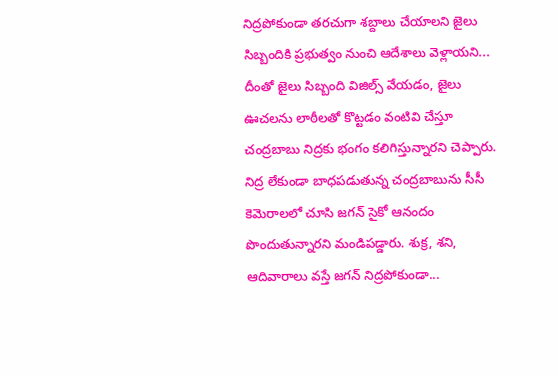నిద్రపోకుండా తరచుగా శబ్దాలు చేయాలని జైలు సిబ్బందికి ప్రభుత్వం నుంచి ఆదేశాలు వెళ్లాయని... దీంతో జైలు సిబ్బంది విజిల్స్ వేయడం, జైలు ఊచలను లాఠీలతో కొట్టడం వంటివి చేస్తూ చంద్రబాబు నిద్రకు భంగం కలిగిస్తున్నారని చెప్పారు. నిద్ర లేకుండా బాధపడుతున్న చంద్రబాబును సీసీ కెమెరాలలో చూసి జగన్ సైకో ఆనందం పొందుతున్నారని మండిపడ్డారు. శుక్ర, శని, ఆదివారాలు వస్తే జగన్ నిద్రపోకుండా...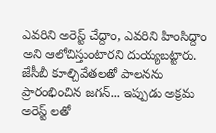ఎవరిని అరెస్ట్ చేద్దాం, ఎవరిని హింసిద్దాం అని ఆలోచిస్తుంటారని దుయ్యబట్టారు. జేసీబీ కూల్చివేతలతో పాలనను ప్రారంభించిన జగన్... ఇప్పుడు అక్రమ అరెస్ట్ లతో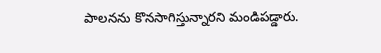పాలనను కొనసాగిస్తున్నారని మండిపడ్డారు.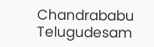Chandrababu
Telugudesam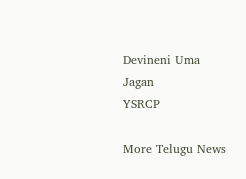Devineni Uma
Jagan
YSRCP

More Telugu News